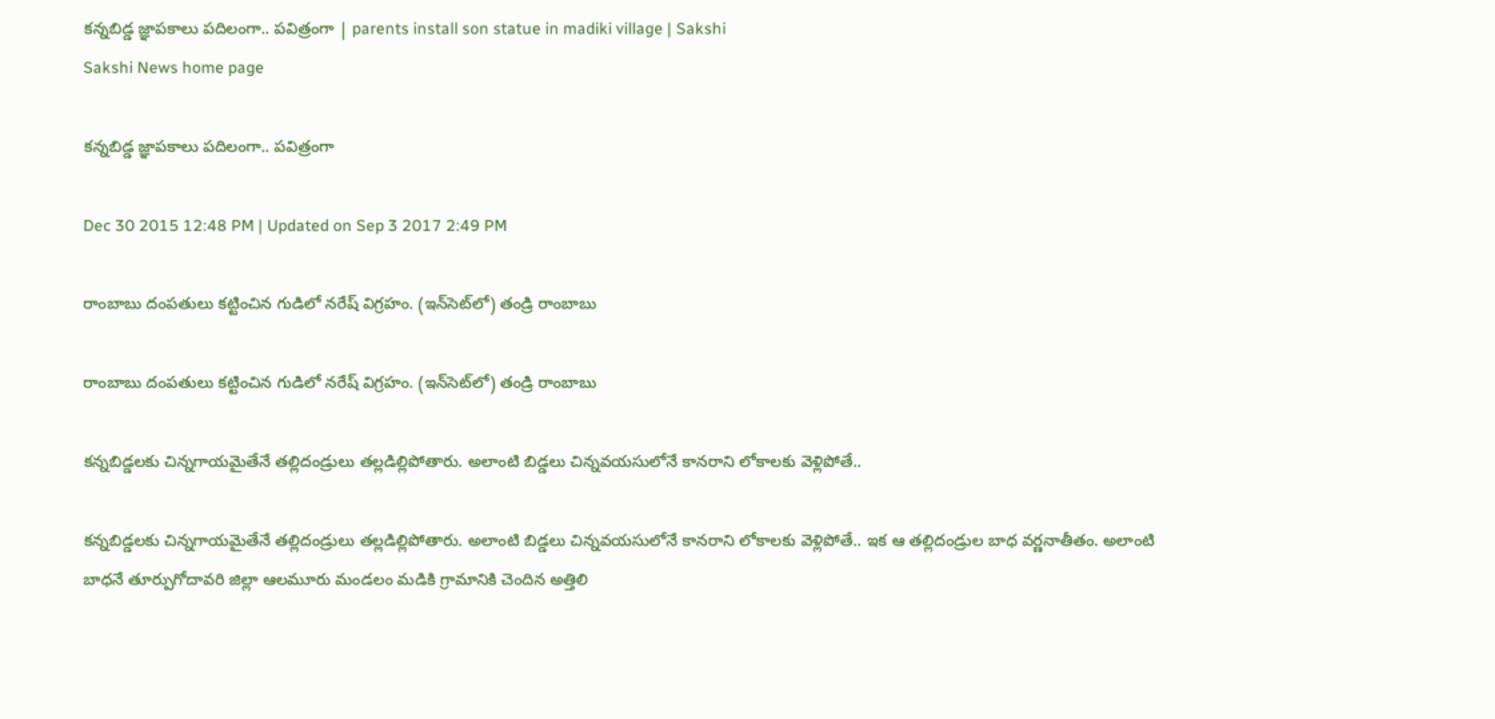కన్నబిడ్డ జ్ఞాపకాలు పదిలంగా.. పవిత్రంగా | parents install son statue in madiki village | Sakshi
Sakshi News home page

కన్నబిడ్డ జ్ఞాపకాలు పదిలంగా.. పవిత్రంగా

Dec 30 2015 12:48 PM | Updated on Sep 3 2017 2:49 PM

రాంబాబు దంపతులు కట్టించిన గుడిలో నరేష్ విగ్రహం. (ఇన్‌సెట్‌లో) తండ్రి రాంబాబు

రాంబాబు దంపతులు కట్టించిన గుడిలో నరేష్ విగ్రహం. (ఇన్‌సెట్‌లో) తండ్రి రాంబాబు

కన్నబిడ్డలకు చిన్నగాయమైతేనే తల్లిదండ్రులు తల్లడిల్లిపోతారు. అలాంటి బిడ్డలు చిన్నవయసులోనే కానరాని లోకాలకు వెళ్లిపోతే..

కన్నబిడ్డలకు చిన్నగాయమైతేనే తల్లిదండ్రులు తల్లడిల్లిపోతారు. అలాంటి బిడ్డలు చిన్నవయసులోనే కానరాని లోకాలకు వెళ్లిపోతే.. ఇక ఆ తల్లిదండ్రుల బాధ వర్ణనాతీతం. అలాంటి బాధనే తూర్పుగోదావరి జిల్లా ఆలమూరు మండలం మడికి గ్రామానికి చెందిన అత్తిలి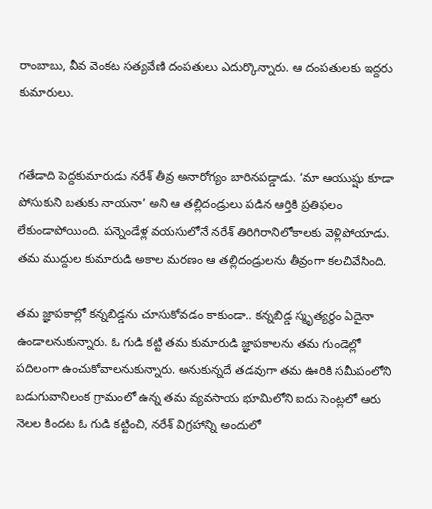రాంబాబు, వీవ వెంకట సత్యవేణి దంపతులు ఎదుర్కొన్నారు. ఆ దంపతులకు ఇద్దరు కుమారులు.


గతేడాది పెద్దకుమారుడు నరేశ్ తీవ్ర అనారోగ్యం బారినపడ్డాడు. ‘మా ఆయుష్షు కూడా పోసుకుని బతుకు నాయనా’ అని ఆ తల్లిదండ్రులు పడిన ఆర్తికి ప్రతిఫలం లేకుండాపోయింది. పన్నెండేళ్ల వయసులోనే నరేశ్ తిరిగిరానిలోకాలకు వెళ్లిపోయాడు. తమ ముద్దుల కుమారుడి అకాల మరణం ఆ తల్లిదండ్రులను తీవ్రంగా కలచివేసింది.

తమ జ్ఞాపకాల్లో కన్నబిడ్డను చూసుకోవడం కాకుండా.. కన్నబిడ్డ స్మృత్యర్థం ఏదైనా ఉండాలనుకున్నారు. ఓ గుడి కట్టి తమ కుమారుడి జ్ఞాపకాలను తమ గుండెల్లో పదిలంగా ఉంచుకోవాలనుకున్నారు. అనుకున్నదే తడవుగా తమ ఊరికి సమీపంలోని బడుగువానిలంక గ్రామంలో ఉన్న తమ వ్యవసాయ భూమిలోని ఐదు సెంట్లలో ఆరు నెలల కిందట ఓ గుడి కట్టించి, నరేశ్ విగ్రహాన్ని అందులో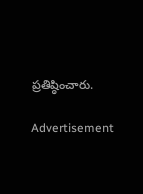ప్రతిష్ఠించారు.

Advertisement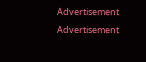Advertisement
Advertisement